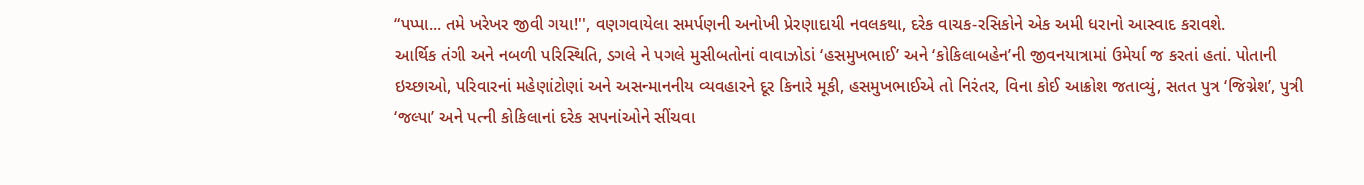“પપ્પા... તમે ખરેખર જીવી ગયા!'', વણગવાયેલા સમર્પણની અનોખી પ્રેરણાદાયી નવલકથા, દરેક વાચક-રસિકોને એક અમી ધરાનો આસ્વાદ કરાવશે.
આર્થિક તંગી અને નબળી પરિસ્થિતિ, ડગલે ને પગલે મુસીબતોનાં વાવાઝોડાં ‘હસમુખભાઈ’ અને ‘કોકિલાબહેન’ની જીવનયાત્રામાં ઉમેર્યા જ કરતાં હતાં. પોતાની ઇચ્છાઓ, પરિવારનાં મહેણાંટોણાં અને અસન્માનનીય વ્યવહારને દૂર કિનારે મૂકી, હસમુખભાઈએ તો નિરંતર, વિના કોઈ આક્રોશ જતાવ્યું, સતત પુત્ર ‘જિગ્નેશ’, પુત્રી ‘જલ્પા’ અને પત્ની કોકિલાનાં દરેક સપનાંઓને સીંચવા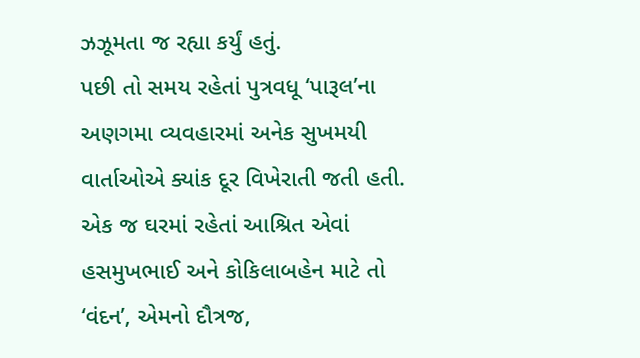ઝઝૂમતા જ રહ્યા કર્યું હતું.
પછી તો સમય રહેતાં પુત્રવધૂ ‘પારૂલ’ના અણગમા વ્યવહારમાં અનેક સુખમયી વાર્તાઓએ ક્યાંક દૂર વિખેરાતી જતી હતી. એક જ ઘરમાં રહેતાં આશ્રિત એવાં હસમુખભાઈ અને કોકિલાબહેન માટે તો ‘વંદન’, એમનો દૌત્રજ,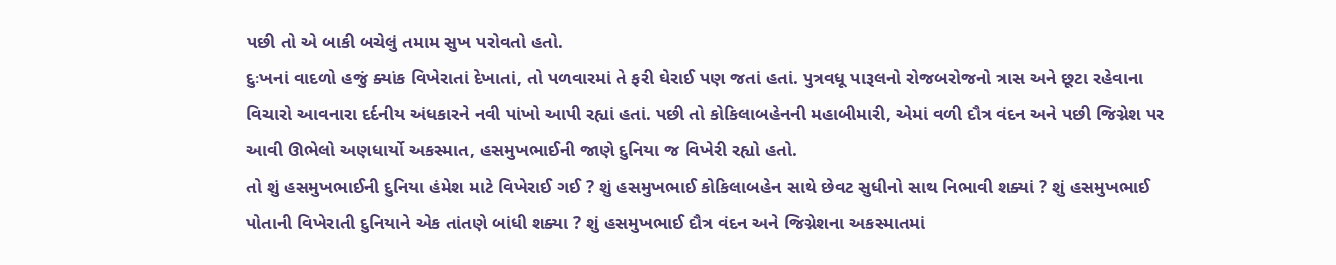પછી તો એ બાકી બચેલું તમામ સુખ પરોવતો હતો.
દુઃખનાં વાદળો હજું ક્યાંક વિખેરાતાં દેખાતાં, તો પળવારમાં તે ફરી ઘેરાઈ પણ જતાં હતાં. પુત્રવધૂ પારૂલનો રોજબરોજનો ત્રાસ અને છૂટા રહેવાના વિચારો આવનારા દર્દનીય અંધકારને નવી પાંખો આપી રહ્યાં હતાં. પછી તો કોકિલાબહેનની મહાબીમારી, એમાં વળી દૌત્ર વંદન અને પછી જિગ્નેશ પર આવી ઊભેલો અણધાર્યો અકસ્માત, હસમુખભાઈની જાણે દુનિયા જ વિખેરી રહ્યો હતો.
તો શું હસમુખભાઈની દુનિયા હંમેશ માટે વિખેરાઈ ગઈ ? શું હસમુખભાઈ કોકિલાબહેન સાથે છેવટ સુધીનો સાથ નિભાવી શક્યાં ? શું હસમુખભાઈ પોતાની વિખેરાતી દુનિયાને એક તાંતણે બાંધી શક્યા ? શું હસમુખભાઈ દૌત્ર વંદન અને જિગ્નેશના અકસ્માતમાં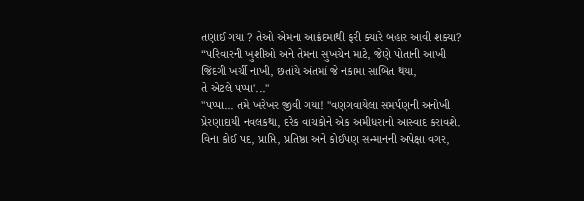તણાઈ ગયા ? તેઓ એમના આક્રંદમાથી ફરી ક્યારે બહાર આવી શક્યા?
“પરિવારની ખુશીઓ અને તેમના સુખચેન માટે, જેણે પોતાની આખી જિંદગી ખર્ચી નાખી, છતાંયે અંતમાં જે નકામા સાબિત થયા,
તે એટલે પપ્પા'...''
"પપ્પા... તમે ખરેખર જીવી ગયા! "વણગવાયેલા સમર્પણની અનોખી પ્રેરણાદાયી નવલકથા, દરેક વાચકોને એક અમીધરાનો આસ્વાદ કરાવશે.
વિના કોઈ પદ, પ્રાપ્તિ, પ્રતિષ્ઠા અને કોઈપણ સન્માનની અપેક્ષા વગર,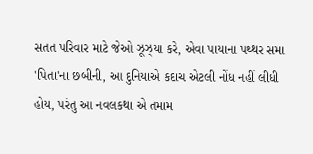સતત પરિવાર માટે જેઓ ઝૂઝ્યા કરે, એવા પાયાના પથ્થર સમા 'પિતા'ના છબીની, આ દુનિયાએ કદાચ એટલી નોંધ નહીં લીધી હોય, પરંતુ આ નવલકથા એ તમામ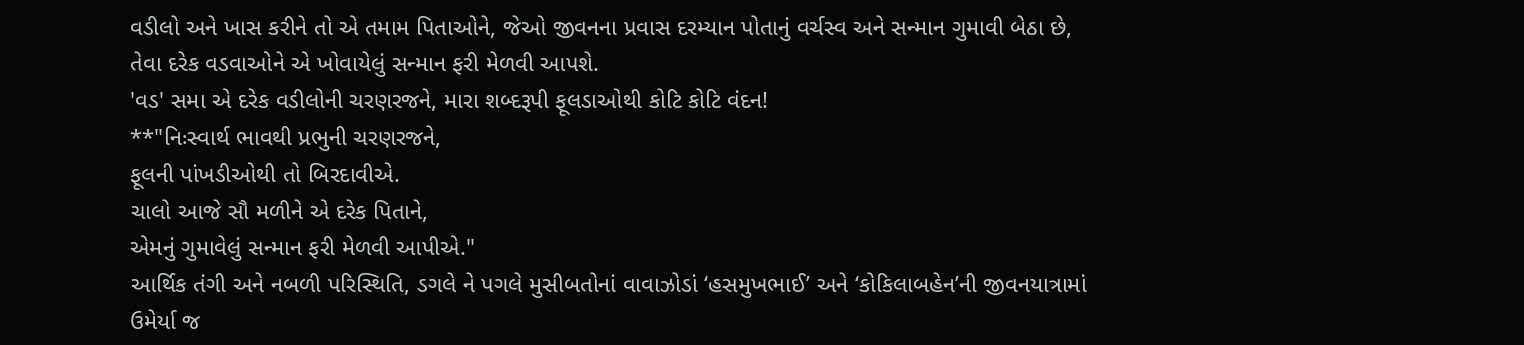વડીલો અને ખાસ કરીને તો એ તમામ પિતાઓને, જેઓ જીવનના પ્રવાસ દરમ્યાન પોતાનું વર્ચસ્વ અને સન્માન ગુમાવી બેઠા છે, તેવા દરેક વડવાઓને એ ખોવાયેલું સન્માન ફરી મેળવી આપશે.
'વડ' સમા એ દરેક વડીલોની ચરણરજને, મારા શબ્દરૂપી ફૂલડાઓથી કોટિ કોટિ વંદન!
**"નિઃસ્વાર્થ ભાવથી પ્રભુની ચરણરજને,
ફૂલની પાંખડીઓથી તો બિરદાવીએ.
ચાલો આજે સૌ મળીને એ દરેક પિતાને,
એમનું ગુમાવેલું સન્માન ફરી મેળવી આપીએ."
આર્થિક તંગી અને નબળી પરિસ્થિતિ, ડગલે ને પગલે મુસીબતોનાં વાવાઝોડાં ‘હસમુખભાઈ’ અને ‘કોકિલાબહેન’ની જીવનયાત્રામાં ઉમેર્યા જ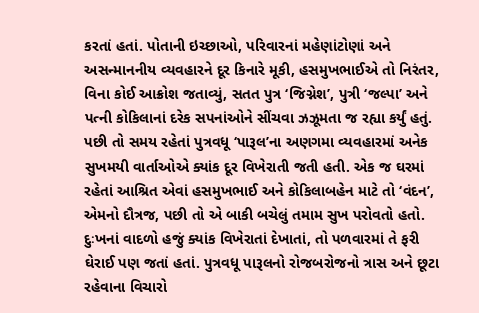કરતાં હતાં. પોતાની ઇચ્છાઓ, પરિવારનાં મહેણાંટોણાં અને અસન્માનનીય વ્યવહારને દૂર કિનારે મૂકી, હસમુખભાઈએ તો નિરંતર, વિના કોઈ આક્રોશ જતાવ્યું, સતત પુત્ર ‘જિગ્નેશ’, પુત્રી ‘જલ્પા’ અને પત્ની કોકિલાનાં દરેક સપનાંઓને સીંચવા ઝઝૂમતા જ રહ્યા કર્યું હતું.
પછી તો સમય રહેતાં પુત્રવધૂ ‘પારૂલ’ના અણગમા વ્યવહારમાં અનેક સુખમયી વાર્તાઓએ ક્યાંક દૂર વિખેરાતી જતી હતી. એક જ ઘરમાં રહેતાં આશ્રિત એવાં હસમુખભાઈ અને કોકિલાબહેન માટે તો ‘વંદન’, એમનો દૌત્રજ, પછી તો એ બાકી બચેલું તમામ સુખ પરોવતો હતો.
દુઃખનાં વાદળો હજું ક્યાંક વિખેરાતાં દેખાતાં, તો પળવારમાં તે ફરી ઘેરાઈ પણ જતાં હતાં. પુત્રવધૂ પારૂલનો રોજબરોજનો ત્રાસ અને છૂટા રહેવાના વિચારો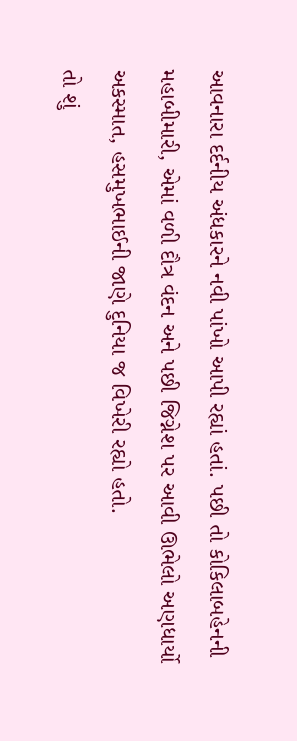આવનારા દર્દનીય અંધકારને નવી પાંખો આપી રહ્યાં હતાં. પછી તો કોકિલાબહેનની મહાબીમારી, એમાં વળી દૌત્ર વંદન અને પછી જિગ્નેશ પર આવી ઊભેલો અણધાર્યો અકસ્માત, હસમુખભાઈની જાણે દુનિયા જ વિખેરી રહ્યો હતો.
તો શું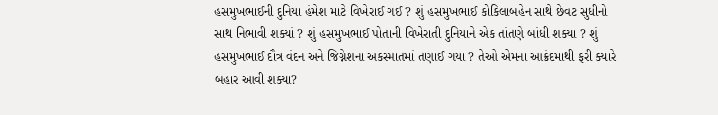હસમુખભાઈની દુનિયા હંમેશ માટે વિખેરાઈ ગઈ ? શું હસમુખભાઈ કોકિલાબહેન સાથે છેવટ સુધીનો સાથ નિભાવી શક્યાં ? શું હસમુખભાઈ પોતાની વિખેરાતી દુનિયાને એક તાંતણે બાંધી શક્યા ? શું હસમુખભાઈ દૌત્ર વંદન અને જિગ્નેશના અકસ્માતમાં તણાઈ ગયા ? તેઓ એમના આક્રંદમાથી ફરી ક્યારે બહાર આવી શક્યા?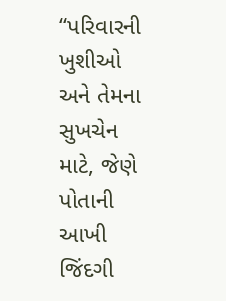“પરિવારની ખુશીઓ અને તેમના સુખચેન માટે, જેણે પોતાની આખી જિંદગી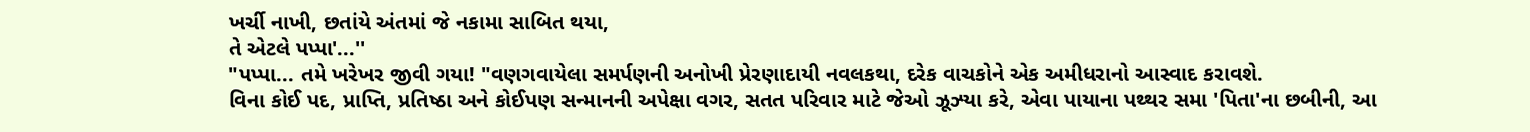ખર્ચી નાખી, છતાંયે અંતમાં જે નકામા સાબિત થયા,
તે એટલે પપ્પા'...''
"પપ્પા... તમે ખરેખર જીવી ગયા! "વણગવાયેલા સમર્પણની અનોખી પ્રેરણાદાયી નવલકથા, દરેક વાચકોને એક અમીધરાનો આસ્વાદ કરાવશે.
વિના કોઈ પદ, પ્રાપ્તિ, પ્રતિષ્ઠા અને કોઈપણ સન્માનની અપેક્ષા વગર, સતત પરિવાર માટે જેઓ ઝૂઝ્યા કરે, એવા પાયાના પથ્થર સમા 'પિતા'ના છબીની, આ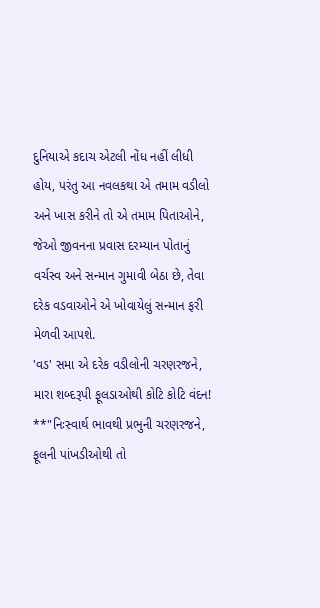દુનિયાએ કદાચ એટલી નોંધ નહીં લીધી હોય, પરંતુ આ નવલકથા એ તમામ વડીલો અને ખાસ કરીને તો એ તમામ પિતાઓને, જેઓ જીવનના પ્રવાસ દરમ્યાન પોતાનું વર્ચસ્વ અને સન્માન ગુમાવી બેઠા છે, તેવા દરેક વડવાઓને એ ખોવાયેલું સન્માન ફરી મેળવી આપશે.
'વડ' સમા એ દરેક વડીલોની ચરણરજને, મારા શબ્દરૂપી ફૂલડાઓથી કોટિ કોટિ વંદન!
**"નિઃસ્વાર્થ ભાવથી પ્રભુની ચરણરજને,
ફૂલની પાંખડીઓથી તો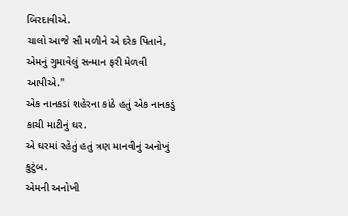બિરદાવીએ.
ચાલો આજે સૌ મળીને એ દરેક પિતાને,
એમનું ગુમાવેલું સન્માન ફરી મેળવી આપીએ."
એક નાનકડાં શહેરના કાંઠે હતું એક નાનકડું કાચી માટીનું ઘર.
એ ઘરમાં રહેતું હતું ત્રણ માનવીનું અનોખું કુટુંબ.
એમની અનોખી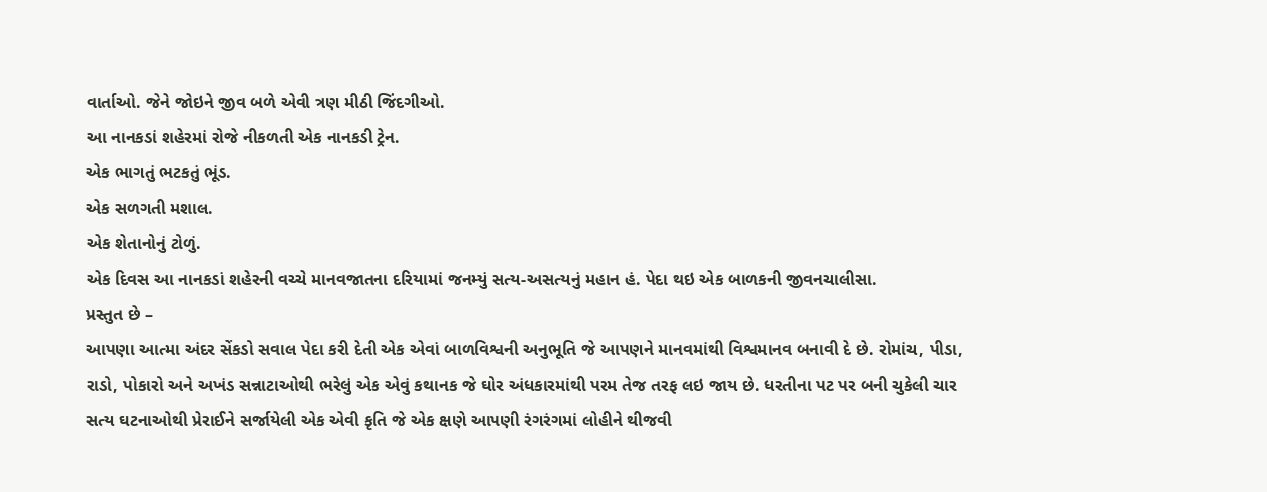વાર્તાઓ. જેને જોઇને જીવ બળે એવી ત્રણ મીઠી જિંદગીઓ.
આ નાનકડાં શહેરમાં રોજે નીકળતી એક નાનકડી ટ્રેન.
એક ભાગતું ભટકતું ભૂંડ.
એક સળગતી મશાલ.
એક શેતાનોનું ટોળું.
એક દિવસ આ નાનકડાં શહેરની વચ્ચે માનવજાતના દરિયામાં જનમ્યું સત્ય-અસત્યનું મહાન હં. પેદા થઇ એક બાળકની જીવનચાલીસા.
પ્રસ્તુત છે –
આપણા આત્મા અંદર સેંકડો સવાલ પેદા કરી દેતી એક એવાં બાળવિશ્વની અનુભૂતિ જે આપણને માનવમાંથી વિશ્વમાનવ બનાવી દે છે. રોમાંચ, પીડા, રાડો, પોકારો અને અખંડ સન્નાટાઓથી ભરેલું એક એવું કથાનક જે ઘોર અંધકારમાંથી પરમ તેજ તરફ લઇ જાય છે. ધરતીના પટ પર બની ચુકેલી ચાર સત્ય ઘટનાઓથી પ્રેરાઈને સર્જાયેલી એક એવી કૃતિ જે એક ક્ષણે આપણી રંગરંગમાં લોહીને થીજવી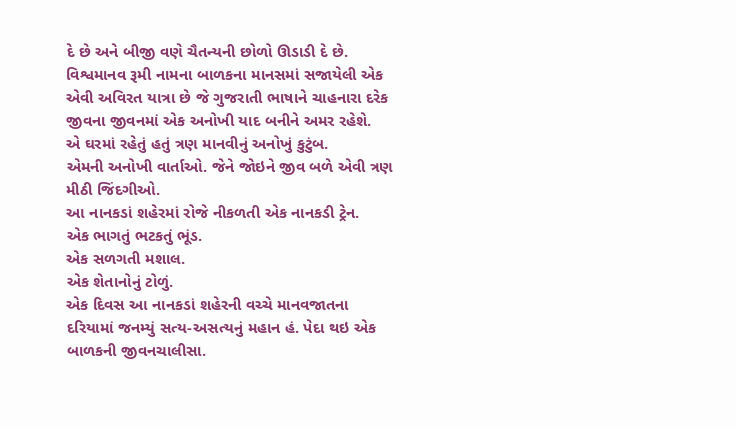દે છે અને બીજી વણે ચૈતન્યની છોળો ઊડાડી દે છે.
વિશ્વમાનવ રૂમી નામના બાળકના માનસમાં સજાયેલી એક એવી અવિરત યાત્રા છે જે ગુજરાતી ભાષાને ચાહનારા દરેક જીવના જીવનમાં એક અનોખી યાદ બનીને અમર રહેશે.
એ ઘરમાં રહેતું હતું ત્રણ માનવીનું અનોખું કુટુંબ.
એમની અનોખી વાર્તાઓ. જેને જોઇને જીવ બળે એવી ત્રણ મીઠી જિંદગીઓ.
આ નાનકડાં શહેરમાં રોજે નીકળતી એક નાનકડી ટ્રેન.
એક ભાગતું ભટકતું ભૂંડ.
એક સળગતી મશાલ.
એક શેતાનોનું ટોળું.
એક દિવસ આ નાનકડાં શહેરની વચ્ચે માનવજાતના દરિયામાં જનમ્યું સત્ય-અસત્યનું મહાન હં. પેદા થઇ એક બાળકની જીવનચાલીસા.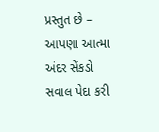પ્રસ્તુત છે –
આપણા આત્મા અંદર સેંકડો સવાલ પેદા કરી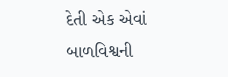દેતી એક એવાં બાળવિશ્વની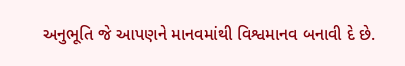અનુભૂતિ જે આપણને માનવમાંથી વિશ્વમાનવ બનાવી દે છે.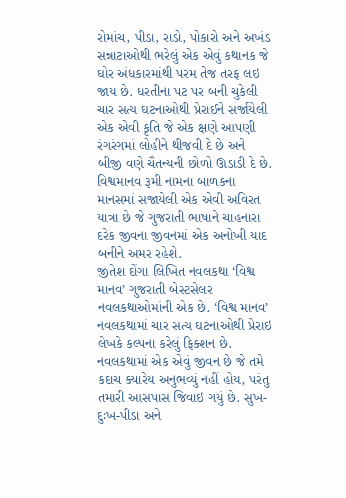રોમાંચ, પીડા, રાડો, પોકારો અને અખંડ સન્નાટાઓથી ભરેલું એક એવું કથાનક જે ઘોર અંધકારમાંથી પરમ તેજ તરફ લઇ જાય છે. ધરતીના પટ પર બની ચુકેલી ચાર સત્ય ઘટનાઓથી પ્રેરાઈને સર્જાયેલી એક એવી કૃતિ જે એક ક્ષણે આપણી રંગરંગમાં લોહીને થીજવી દે છે અને બીજી વણે ચૈતન્યની છોળો ઊડાડી દે છે.
વિશ્વમાનવ રૂમી નામના બાળકના માનસમાં સજાયેલી એક એવી અવિરત યાત્રા છે જે ગુજરાતી ભાષાને ચાહનારા દરેક જીવના જીવનમાં એક અનોખી યાદ બનીને અમર રહેશે.
જીતેશ દોંગા લિખિત નવલકથા ‘વિશ્વ માનવ’ ગુજરાતી બેસ્ટસેલર નવલકથાઓમાંની એક છે. ‘વિશ્વ માનવ’ નવલકથામાં ચાર સત્ય ઘટનાઓથી પ્રેરાઇ લેખકે કલ્પના કરેલું ફિક્શન છે. નવલકથામાં એક એવું જીવન છે જે તમે કદાચ ક્યારેય અનુભવ્યું નહીં હોય, પરંતુ તમારી આસપાસ જિવાઇ ગયું છે. સુખ-દુઃખ-પીડા અને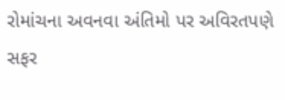રોમાંચના અવનવા અંતિમો પર અવિરતપણે સફર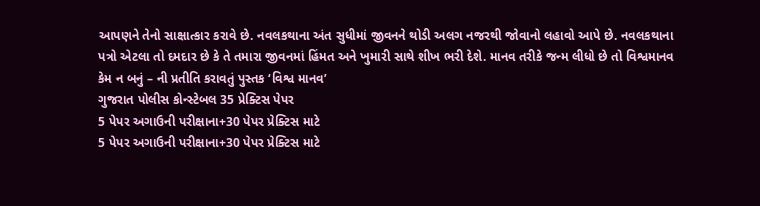આપણને તેનો સાક્ષાત્કાર કરાવે છે. નવલકથાના અંત સુધીમાં જીવનને થોડી અલગ નજરથી જોવાનો લહાવો આપે છે. નવલકથાના પત્રો એટલા તો દમદાર છે કે તે તમારા જીવનમાં હિંમત અને ખુમારી સાથે શીખ ભરી દેશે. માનવ તરીકે જન્મ લીધો છે તો વિશ્વમાનવ કેમ ન બનું – ની પ્રતીતિ કરાવતું પુસ્તક ‘વિશ્વ માનવ’
ગુજરાત પોલીસ કોન્સ્ટેબલ 35 પ્રેક્ટિસ પેપર
5 પેપર અગાઉની પરીક્ષાના+30 પેપર પ્રેક્ટિસ માટે
5 પેપર અગાઉની પરીક્ષાના+30 પેપર પ્રેક્ટિસ માટે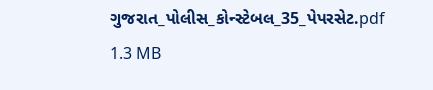ગુજરાત_પોલીસ_કોન્સ્ટેબલ_35_પેપરસેટ.pdf
1.3 MB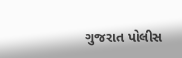ગુજરાત પોલીસ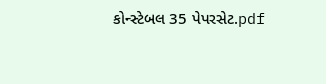કોન્સ્ટેબલ 35 પેપરસેટ.pdf